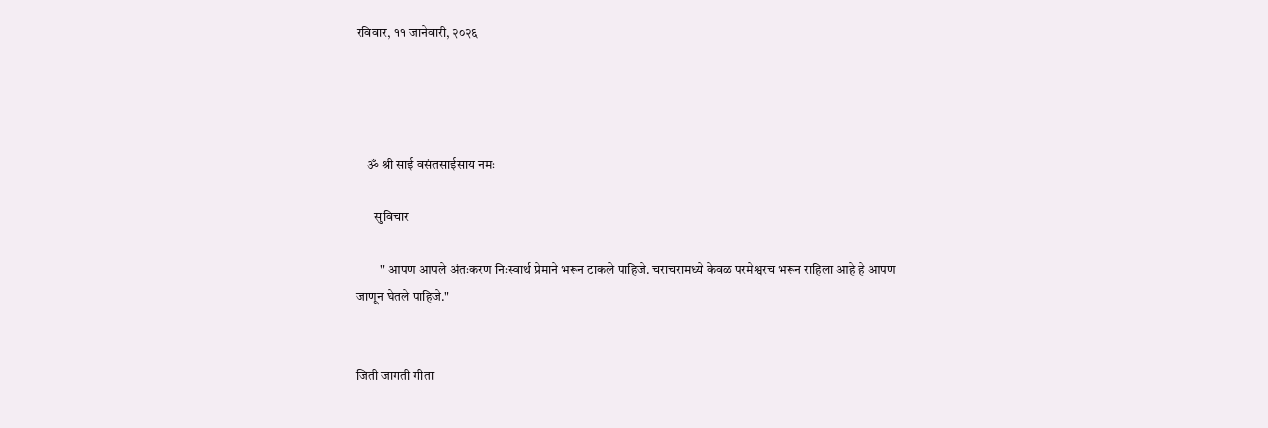रविवार, ११ जानेवारी, २०२६




    ॐ श्री साई वसंतसाईसाय नमः

       सुविचार

         " आपण आपले अंतःकरण निःस्वार्थ प्रेमाने भरून टाकले पाहिजे. चराचरामध्ये केवळ परमेश्वरच भरून राहिला आहे हे आपण जाणून घेतले पाहिजे."


जिती जागती गीता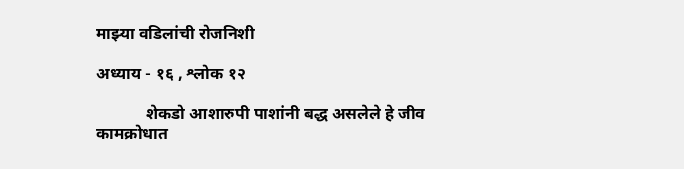माझ्या वडिलांची रोजनिशी

अध्याय - १६ , श्लोक १२

            शेकडो आशारुपी पाशांनी बद्ध असलेले हे जीव कामक्रोधात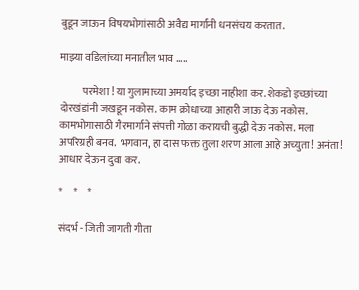बुडून जाऊन विषयभोगांसाठी अवैद्य मार्गांनी धनसंचय करतात.

माझ्या वडिलांच्या मनातील भाव .....

           परमेशा ! या गुलामाच्या अमर्याद इच्छा नाहीशा कर. शेकडो इच्छांच्या दोरखंडांनी जखडून नकोस. काम क्रोधाच्या आहारी जाऊ देऊ नकोस. कामभोगासाठी गैरमार्गाने संपत्ती गोळा करायची बुद्धी देऊ नकोस. मला अपरिग्रही बनव.  भगवान, हा दास फक्त तुला शरण आला आहे अच्युता! अनंता! आधार देऊन दुवा कर.

*     *     *

संदर्भ - जिती जागती गीता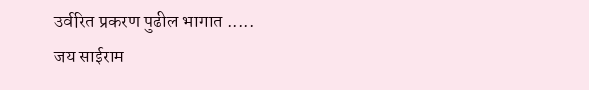उर्वरित प्रकरण पुढील भागात .....
जय साईराम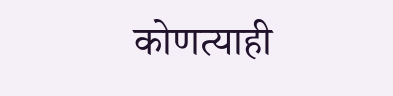कोणत्याही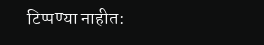टिप्पण्‍या नाहीत: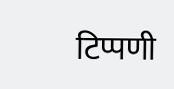टिप्पणी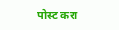पोस्ट करा